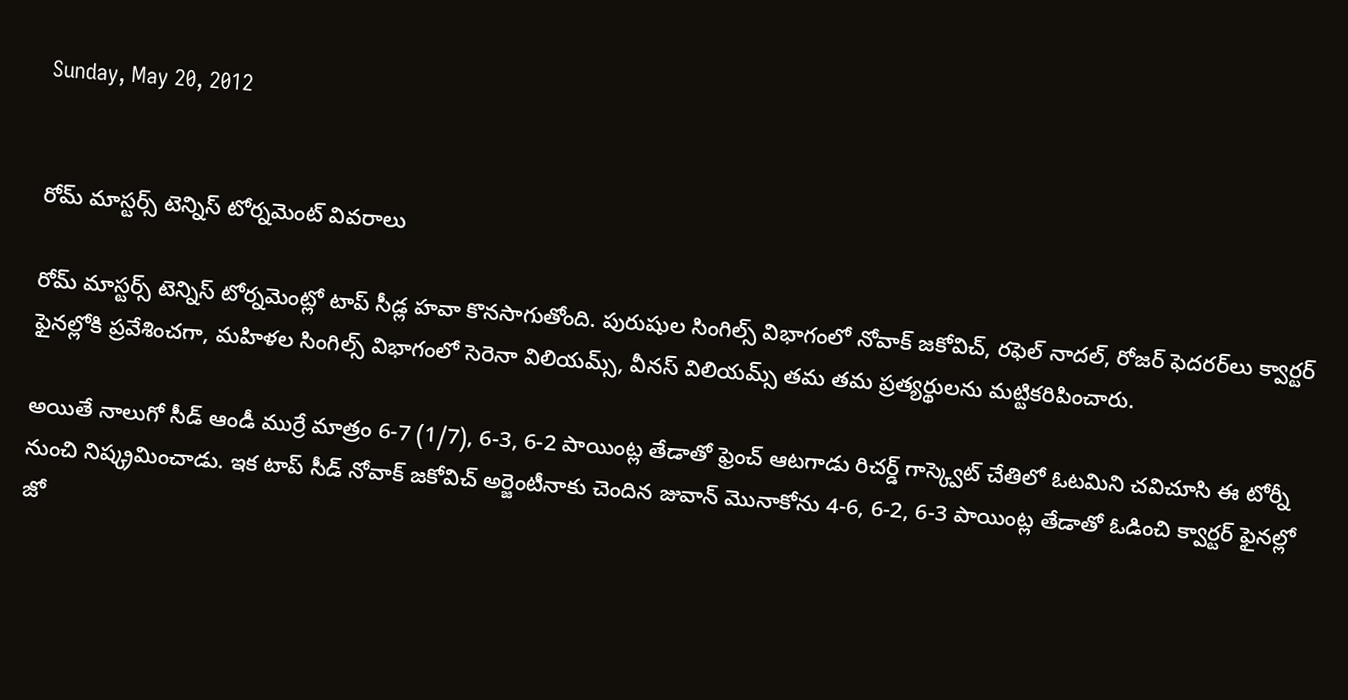Sunday, May 20, 2012


రోమ్ మాస్టర్స్ టెన్నిస్ టోర్నమెంట్ వివరాలు

రోమ్ మాస్టర్స్ టెన్నిస్ టోర్నమెంట్లో టాప్ సీడ్ల హవా కొనసాగుతోంది. పురుషుల సింగిల్స్ విభాగంలో నోవాక్ జకోవిచ్, రఫెల్ నాదల్, రోజర్ ఫెదరర్‌లు క్వార్టర్ ఫైనల్లోకి ప్రవేశించగా, మహిళల సింగిల్స్ విభాగంలో సెరెనా విలియమ్స్, వీనస్ విలియమ్స్ తమ తమ ప్రత్యర్థులను మట్టికరిపించారు.

అయితే నాలుగో సీడ్ ఆండీ ముర్రే మాత్రం 6-7 (1/7), 6-3, 6-2 పాయింట్ల తేడాతో ఫ్రెంచ్ ఆటగాడు రిచర్డ్ గాస్క్వెట్ చేతిలో ఓటమిని చవిచూసి ఈ టోర్నీ నుంచి నిష్క్రమించాడు. ఇక టాప్ సీడ్ నోవాక్ జకోవిచ్ అర్జెంటీనాకు చెందిన జువాన్ మొనాకోను 4-6, 6-2, 6-3 పాయింట్ల తేడాతో ఓడించి క్వార్టర్ ఫైనల్లో జో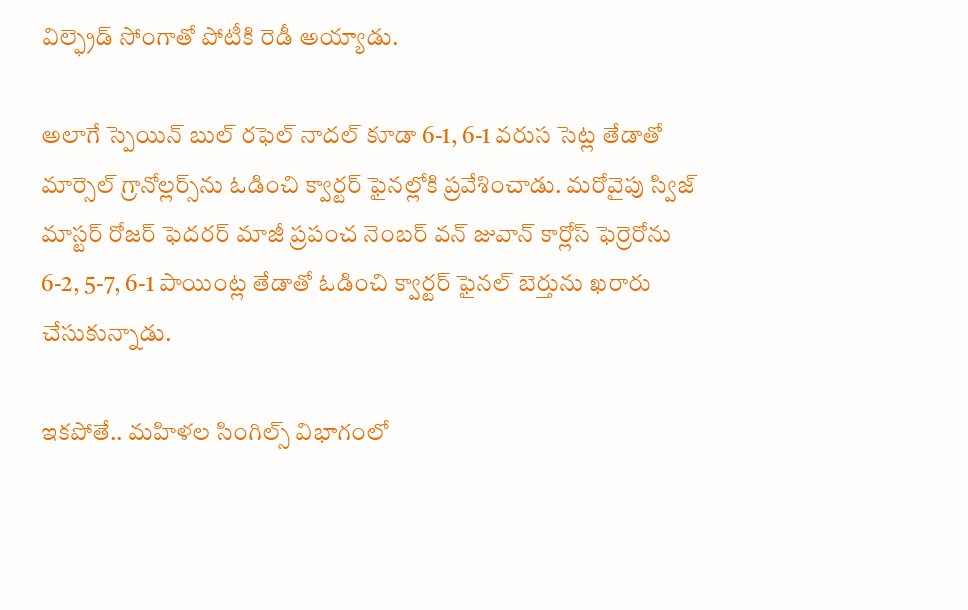విల్ఫ్రెడ్ సోంగాతో పోటీకి రెడీ అయ్యాడు.

అలాగే స్పెయిన్ బుల్ రఫెల్ నాదల్ కూడా 6-1, 6-1 వరుస సెట్ల తేడాతో మార్సెల్ గ్రానోల్లర్స్‌ను ఓడించి క్వార్టర్ ఫైనల్లోకి ప్రవేశించాడు. మరోవైపు స్విజ్ మాస్టర్ రోజర్ ఫెదరర్ మాజీ ప్రపంచ నెంబర్ వన్ జువాన్ కార్లోస్ ఫెర్రెరోను 6-2, 5-7, 6-1 పాయింట్ల తేడాతో ఓడించి క్వార్టర్ ఫైనల్ బెర్తును ఖరారు చేసుకున్నాడు.

ఇకపోతే.. మహిళల సింగిల్స్ విభాగంలో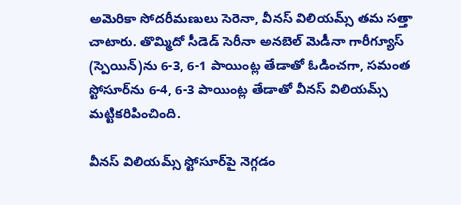అమెరికా సోదరీమణులు సెరెనా, వీనస్ విలియమ్స్ తమ సత్తా చాటారు. తొమ్మిదో సీడెడ్ సెరీనా అనబెల్ మెడీనా గారీగ్యూస్ (స్పెయిన్)ను 6-3, 6-1 పాయింట్ల తేడాతో ఓడించగా, సమంత స్టోసూర్‌ను 6-4, 6-3 పాయింట్ల తేడాతో వీనస్ విలియమ్స్ మట్టికరిపించింది.

వీనస్ విలియమ్స్ స్టోసూర్‌పై నెగ్గడం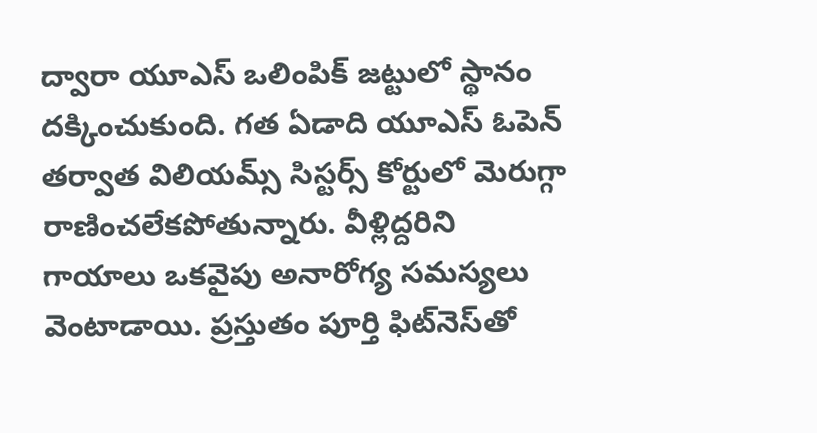ద్వారా యూఎస్ ఒలింపిక్ జట్టులో స్థానం దక్కించుకుంది. గత ఏడాది యూఎస్ ఓపెన్ తర్వాత విలియమ్స్ సిస్టర్స్ కోర్టులో మెరుగ్గా రాణించలేకపోతున్నారు. వీళ్లిద్దరిని గాయాలు ఒకవైపు అనారోగ్య సమస్యలు వెంటాడాయి. ప్రస్తుతం పూర్తి ఫిట్‌నెస్‌తో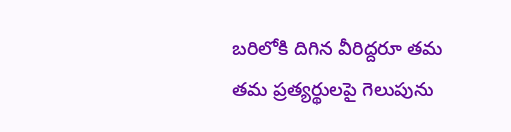బరిలోకి దిగిన వీరిద్దరూ తమ తమ ప్రత్యర్థులపై గెలుపును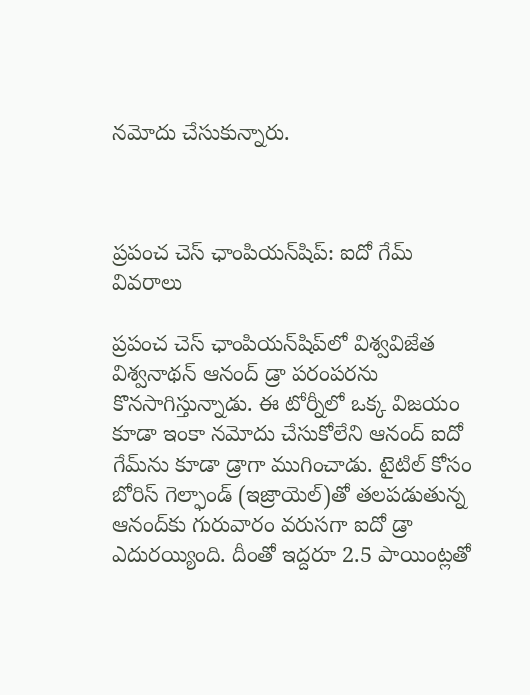నమోదు చేసుకున్నారు.



ప్రపంచ చెస్ ఛాంపియన్‌షిప్: ఐదో గేమ్ వివరాలు

ప్రపంచ చెస్ ఛాంపియన్‌షిప్‌లో విశ్వవిజేత విశ్వనాథన్ ఆనంద్ డ్రా పరంపరను కొనసాగిస్తున్నాడు. ఈ టోర్నీలో ఒక్క విజయం కూడా ఇంకా నమోదు చేసుకోలేని ఆనంద్ ఐదో గేమ్‌ను కూడా డ్రాగా ముగించాడు. టైటిల్ కోసం బోరిస్ గెల్ఫాండ్ (ఇజ్రాయెల్)తో తలపడుతున్న ఆనంద్‌కు గురువారం వరుసగా ఐదో డ్రా ఎదురయ్యింది. దీంతో ఇద్దరూ 2.5 పాయింట్లతో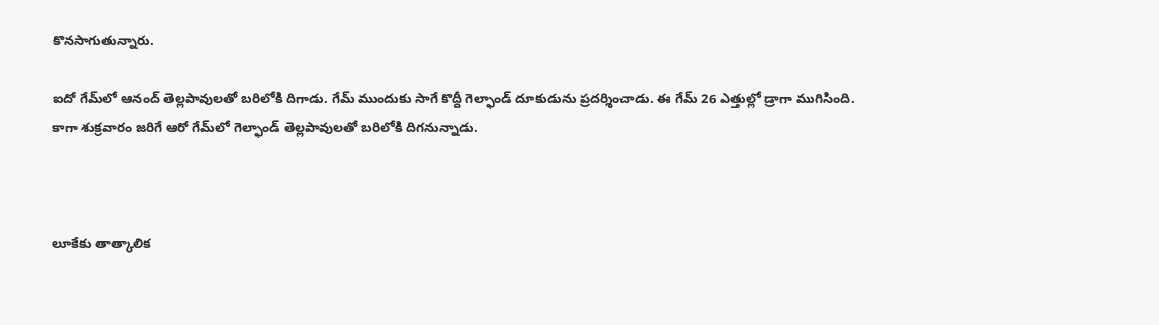కొనసాగుతున్నారు.

ఐదో గేమ్‌లో ఆనంద్ తెల్లపావులతో బరిలోకి దిగాడు. గేమ్ ముందుకు సాగే కొద్దీ గెల్ఫాండ్ దూకుడును ప్రదర్శించాడు. ఈ గేమ్ 26 ఎత్తుల్లో డ్రాగా ముగిసింది. కాగా శుక్రవారం జరిగే ఆరో గేమ్‌లో గెల్ఫాండ్ తెల్లపావులతో బరిలోకి దిగనున్నాడు.



లూకేకు తాత్కాలిక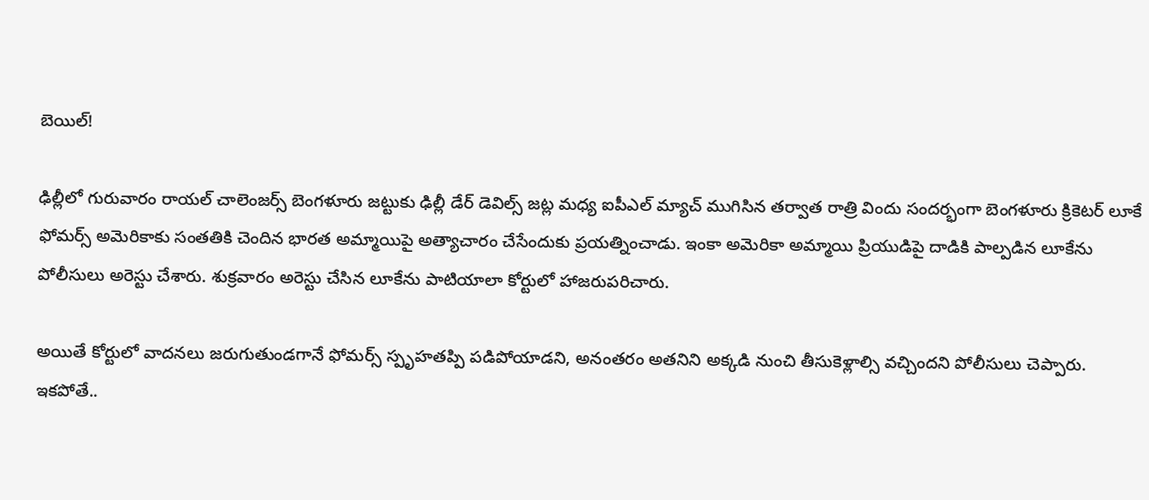బెయిల్!

ఢిల్లీలో గురువారం రాయల్ చాలెంజర్స్ బెంగళూరు జట్టుకు ఢిల్లీ డేర్ డెవిల్స్ జట్ల మధ్య ఐపీఎల్ మ్యాచ్ ముగిసిన తర్వాత రాత్రి విందు సందర్భంగా బెంగళూరు క్రికెటర్ లూకే ఫోమర్స్ అమెరికాకు సంతతికి చెందిన భారత అమ్మాయిపై అత్యాచారం చేసేందుకు ప్రయత్నించాడు. ఇంకా అమెరికా అమ్మాయి ప్రియుడిపై దాడికి పాల్పడిన లూకేను పోలీసులు అరెస్టు చేశారు. శుక్రవారం అరెస్టు చేసిన లూకేను పాటియాలా కోర్టులో హాజరుపరిచారు.

అయితే కోర్టులో వాదనలు జరుగుతుండగానే ఫోమర్స్ స్పృహతప్పి పడిపోయాడని, అనంతరం అతనిని అక్కడి నుంచి తీసుకెళ్లాల్సి వచ్చిందని పోలీసులు చెప్పారు. ఇకపోతే..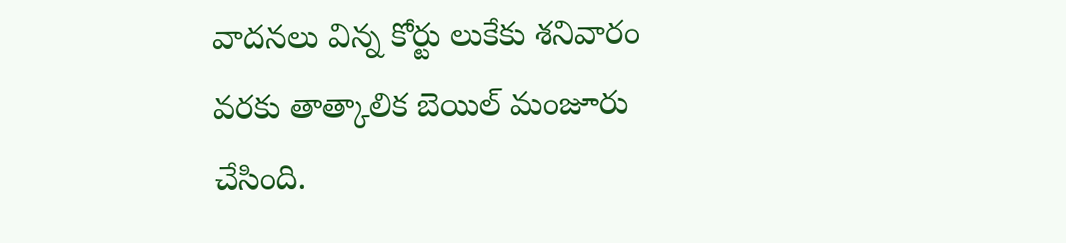వాదనలు విన్న కోర్టు లుకేకు శనివారం వరకు తాత్కాలిక బెయిల్ మంజూరు చేసింది.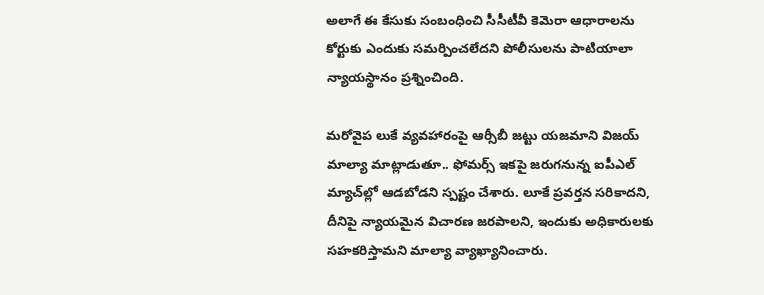అలాగే ఈ కేసుకు సంబంధించి సీసీటీవీ కెమెరా ఆధారాలను కోర్టుకు ఎందుకు సమర్పించలేదని పోలీసులను పాటియాలా న్యాయస్థానం ప్రశ్నించింది.

మరోవైప లుకే వ్యవహారంపై ఆర్సీబీ జట్టు యజమాని విజయ్ మాల్యా మాట్లాడుతూ.. ఫోమర్స్ ఇకపై జరుగనున్న ఐపీఎల్ మ్యాచ్‌ల్లో ఆడబోడని స్పష్టం చేశారు. లూకే ప్రవర్తన సరికాదని, దీనిపై న్యాయమైన విచారణ జరపాలని, ఇందుకు అధికారులకు సహకరిస్తామని మాల్యా వ్యాఖ్యానించారు.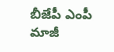బీజేపీ ఎంపీ మాజీ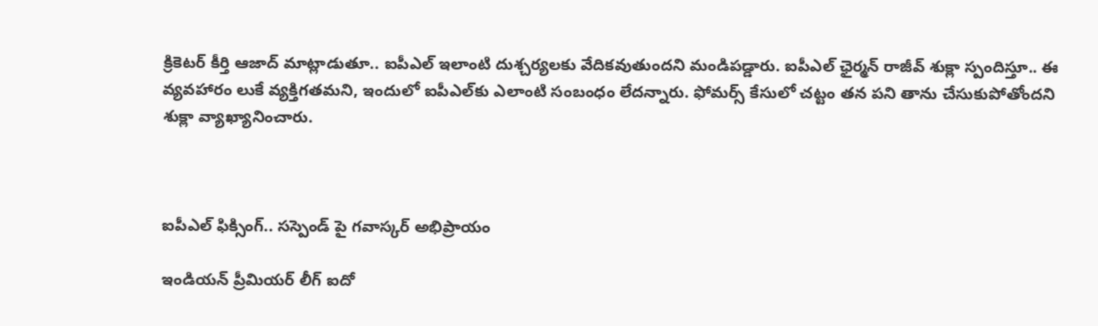క్రికెటర్ కీర్తి ఆజాద్ మాట్లాడుతూ.. ఐపీఎల్ ఇలాంటి దుశ్చర్యలకు వేదికవుతుందని మండిపడ్డారు. ఐపీఎల్ ఛైర్మన్ రాజీవ్ శుక్లా స్పందిస్తూ.. ఈ వ్యవహారం లుకే వ్యక్తిగతమని, ఇందులో ఐపీఎల్‌కు ఎలాంటి సంబంధం లేదన్నారు. ఫోమర్స్ కేసులో చట్టం తన పని తాను చేసుకుపోతోందని శుక్లా వ్యాఖ్యానించారు.



ఐపీఎల్ ఫిక్సింగ్.. సస్పెండ్ పై గవాస్కర్ అభిప్రాయం

ఇండియన్ ప్రీమియర్ లీగ్ ఐదో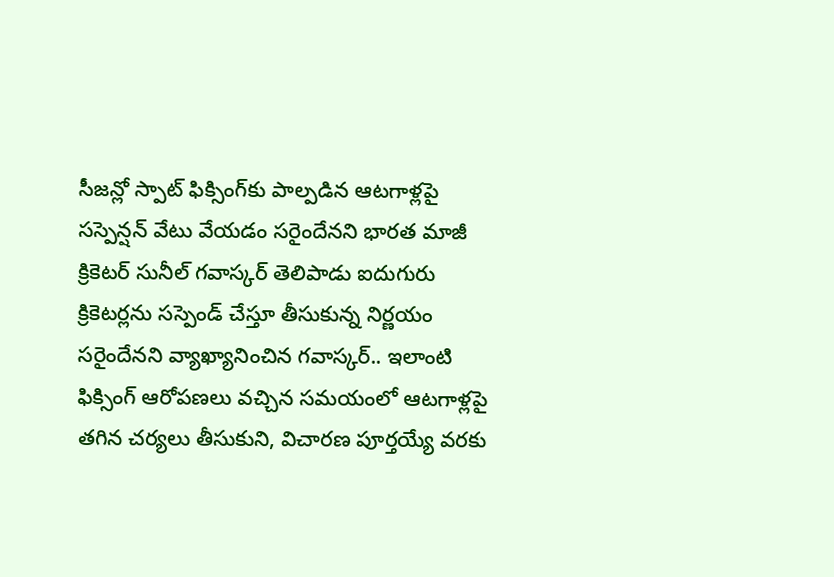సీజన్లో స్పాట్ ఫిక్సింగ్‌కు పాల్పడిన ఆటగాళ్లపై సస్పెన్షన్ వేటు వేయడం సరైందేనని భారత మాజీ క్రికెటర్ సునీల్ గవాస్కర్ తెలిపాడు ఐదుగురు క్రికెటర్లను సస్పెండ్ చేస్తూ తీసుకున్న నిర్ణయం సరైందేనని వ్యాఖ్యానించిన గవాస్కర్.. ఇలాంటి ఫిక్సింగ్ ఆరోపణలు వచ్చిన సమయంలో ఆటగాళ్లపై తగిన చర్యలు తీసుకుని, విచారణ పూర్తయ్యే వరకు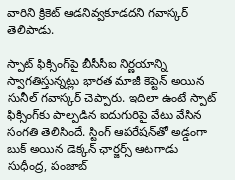వారిని క్రికెట్ ఆడనివ్వకూడదని గవాస్కర్ తెలిపాడు.

స్పాట్ ఫిక్సింగ్‌పై బీసీసీఐ నిర్ణయాన్ని స్వాగతిస్తున్నట్లు భారత మాజీ కెప్టెన్ అయిన సునీల్ గవాస్కర్ చెప్పారు. ఇదిలా ఉంటే స్పాట్ ఫిక్సింగ్‌కు పాల్పడిన ఐదుగురిపై వేటు వేసిన సంగతి తెలిసిందే. స్టింగ్ ఆపరేషన్‌తో అడ్డంగా బుక్ అయిన డెక్కన్ ఛార్జర్స్ ఆటగాడు సుధీంద్ర, పంజాబ్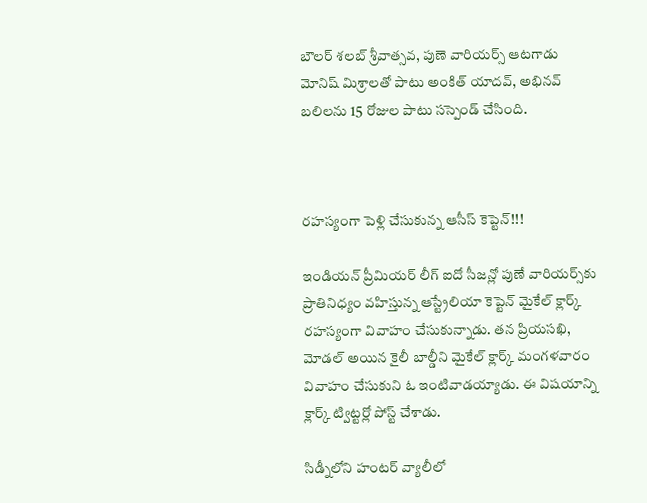బౌలర్ శలబ్ శ్రీవాత్సవ, పుణె వారియర్స్ ఆటగాడు మోనిష్‌ మిశ్రాలతో పాటు అంకిత్ యాదవ్, అభినవ్ బలిలను 15 రోజుల పాటు సస్పెండ్ చేసింది.



రహస్యంగా పెళ్లి చేసుకున్న ఆసీస్ కెప్టెన్!!!

ఇండియన్ ప్రీమియర్ లీగ్ ఐదో సీజన్లో పుణే వారియర్స్‌కు ప్రాతినిధ్యం వహిస్తున్న ఆస్ట్రేలియా కెప్టెన్ మైకేల్ క్లార్క్ రహస్యంగా వివాహం చేసుకున్నాడు. తన ప్రియసఖి, మోడల్ అయిన కైలీ బాల్డీని మైకేల్ క్లార్క్ మంగళవారం వివాహం చేసుకుని ఓ ఇంటివాడయ్యాడు. ఈ విషయాన్ని క్లార్క్ ట్విట్టర్లో పోస్ట్ చేశాడు.

సిడ్నీలోని హంటర్ వ్యాలీలో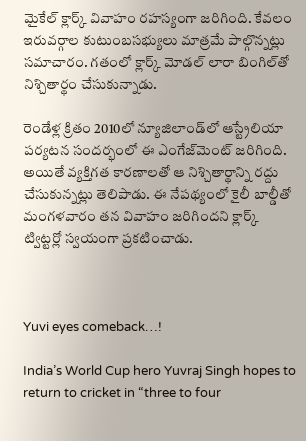మైకేల్ క్లార్క్ వివాహం రహస్యంగా జరిగింది. కేవలం ఇరువర్గాల కుటుంబసభ్యులు మాత్రమే పాల్గొన్నట్లు సమాచారం. గతంలో క్లార్క్ మోడల్ లారా బింగిల్‌తో నిశ్చితార్థం చేసుకున్నాడు.

రెండేళ్ల క్రితం 2010లో న్యూజిలాండ్‌లో ఆస్ట్రేలియా పర్యటన సందర్భంలో ఈ ఎంగేజ్‌మెంట్ జరిగింది. అయితే వ్యక్తిగత కారణాలతో ఆ నిశ్చితార్థాన్ని రద్దు చేసుకున్నట్లు తెలిపాడు. ఈ నేపథ్యంలో కైలీ బాల్డీతో మంగళవారం తన వివాహం జరిగిందని క్లార్క్ ట్విట్టర్లో స్వయంగా ప్రకటించాడు.



Yuvi eyes comeback…!

India’s World Cup hero Yuvraj Singh hopes to return to cricket in “three to four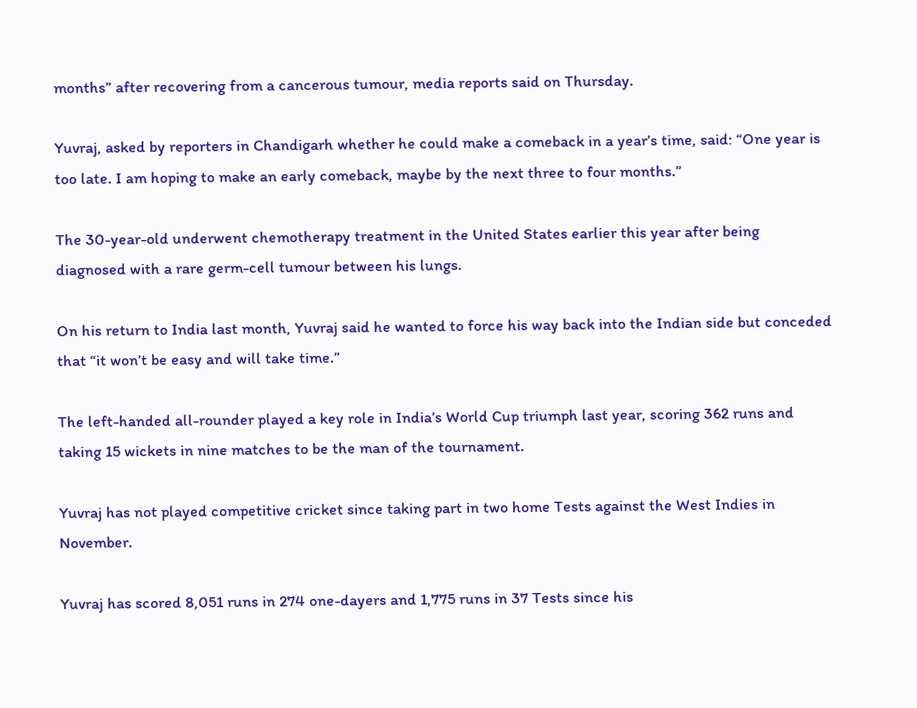months” after recovering from a cancerous tumour, media reports said on Thursday.

Yuvraj, asked by reporters in Chandigarh whether he could make a comeback in a year’s time, said: “One year is too late. I am hoping to make an early comeback, maybe by the next three to four months.”

The 30-year-old underwent chemotherapy treatment in the United States earlier this year after being diagnosed with a rare germ-cell tumour between his lungs.

On his return to India last month, Yuvraj said he wanted to force his way back into the Indian side but conceded that “it won’t be easy and will take time.”

The left-handed all-rounder played a key role in India’s World Cup triumph last year, scoring 362 runs and taking 15 wickets in nine matches to be the man of the tournament.

Yuvraj has not played competitive cricket since taking part in two home Tests against the West Indies in November.

Yuvraj has scored 8,051 runs in 274 one-dayers and 1,775 runs in 37 Tests since his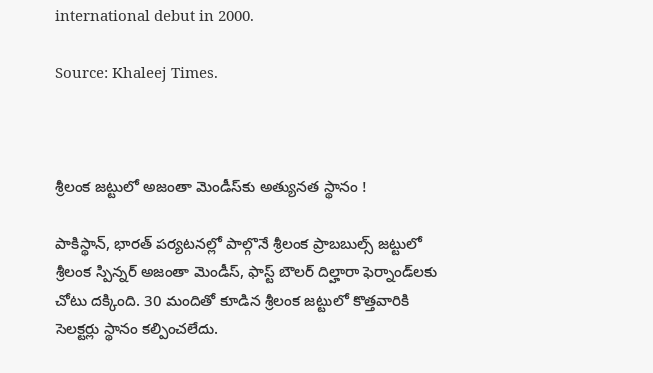international debut in 2000.

Source: Khaleej Times.



శ్రీలంక జట్టులో అజంతా మెండీస్‌కు అత్యునత స్థానం !

పాకిస్థాన్, భారత్ పర్యటనల్లో పాల్గొనే శ్రీలంక ప్రాబబుల్స్ జట్టులో శ్రీలంక స్పిన్నర్ అజంతా మెండీస్‌, ఫాస్ట్ బౌలర్ దిల్హారా ఫెర్నాండ్‌లకు చోటు దక్కింది. 30 మందితో కూడిన శ్రీలంక జట్టులో కొత్తవారికి సెలక్టర్లు స్థానం కల్పించలేదు.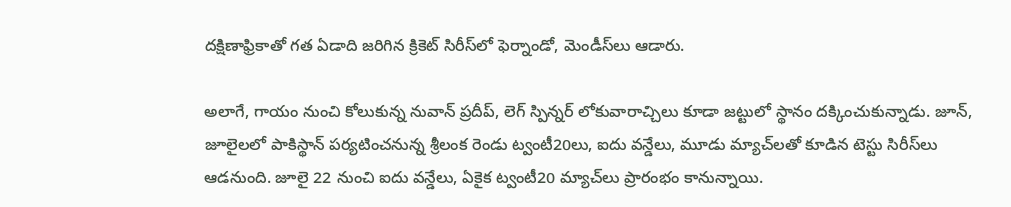దక్షిణాఫ్రికాతో గత ఏడాది జరిగిన క్రికెట్ సిరీస్‌లో ఫెర్నాండో, మెండీస్‌లు ఆడారు.

అలాగే, గాయం నుంచి కోలుకున్న నువాన్ ప్రదీప్, లెగ్ స్పిన్నర్ లోకువారాచ్చి‌లు కూడా జట్టులో స్థానం దక్కించుకున్నాడు. జూన్, జూలైలలో పాకిస్థాన్‌ పర్యటించనున్న శ్రీలంక రెండు ట్వంటీ20లు, ఐదు వన్డేలు, మూడు మ్యాచ్‌లతో కూడిన టెస్టు సిరీస్‌‌లు ఆడనుంది. జూలై 22 నుంచి ఐదు వన్డేలు, ఏకైక ట్వంటీ20 మ్యాచ్‌లు ప్రారంభం కానున్నాయి.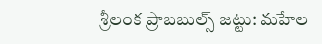శ్రీలంక ప్రాబబుల్స్ జట్టు: మహేల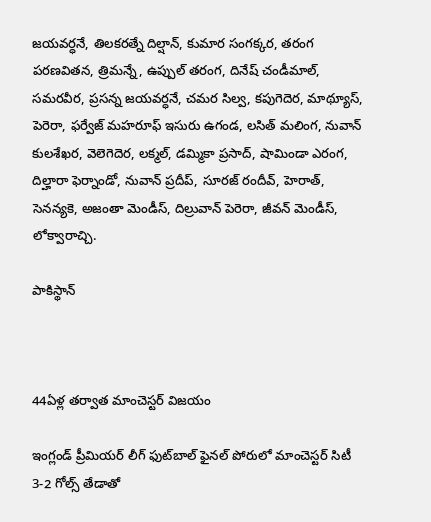జయవర్ధనే, తిలకరత్నే దిల్షాన్, కుమార సంగక్కర, తరంగ పరణవితన, త్రిమన్నే, ఉప్పుల్ తరంగ, దినేష్ చండీమాల్, సమరవీర, ప్రసన్న జయవర్ధనే, చమర సిల్వ, కపుగెదెర, మాథ్యూస్, పెరెరా, ఫర్వేజ్ మహరూఫ్ ఇసురు ఉగండ, లసిత్ మలింగ, నువాన్ కులశేఖర, వెలెగెదెర, లక్మల్, డమ్మికా ప్రసాద్, షామిండా ఎరంగ, దిల్హారా ఫెర్నాండో, నువాన్ ప్రదీప్, సూరజ్ రందీవ్, హెరాత్, సెనన్యకె, అజంతా మెండీస్, దిల్రువాన్ పెరెరా, జీవన్ మెండీస్, లోక్వారాచ్చి.

పాకిస్థాన్



44ఏళ్ల తర్వాత మాంచెస్టర్ విజయం

ఇంగ్లండ్ ప్రీమియర్ లీగ్ ఫుట్‌బాల్ ఫైనల్ పోరులో మాంచెస్టర్ సిటీ 3-2 గోల్స్ తేడాతో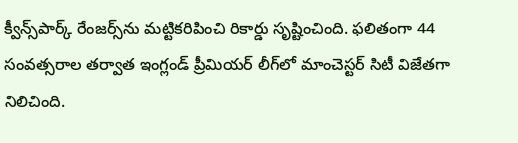క్వీన్స్‌పార్క్ రేంజర్స్‌ను మట్టికరిపించి రికార్డు సృష్టించింది. ఫలితంగా 44 సంవత్సరాల తర్వాత ఇంగ్లండ్ ప్రీమియర్ లీగ్‌లో మాంచెస్టర్ సిటీ విజేతగా నిలిచింది.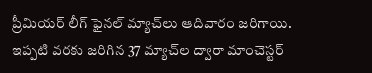ప్రీమియర్ లీగ్‌ ఫైనల్ మ్యాచ్‌లు ఆదివారం జరిగాయి. ఇప్పటి వరకు జరిగిన 37 మ్యాచ్‌ల ద్వారా మాంచెస్టర్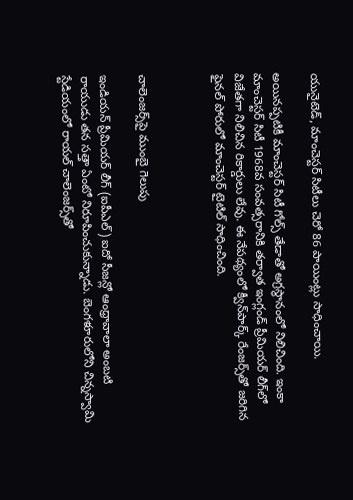యునైటెడ్, మాంచెస్టర్ సిటీలు చెరో 86 పాయింట్లు సాధించాయి.

అయినప్పటికీ మాంచెస్టర్ సిటీ గోల్స్ తేడాతో అగ్రస్థానంలో నిలిచింది. ఇంకా మాంచెస్టర్ సిటీ 1968వ సంవత్సరానికి తర్వాత ఇంగ్లండ్ ప్రీమియర్ లీగ్‌లో విజేతగా నిలిచిన రికార్డులు లేవు. ఈ నేపథ్యంలో క్వీన్‌పార్క్ రేంజర్స్‌తో జరిగిన ఫైనల్ పోరులో మాంచెస్టర్ టైటిల్ సాధించింది.



చాలెంజర్స్‌పై ముంబై గెలుపు

ఇండియన్ ప్రీమియర్ లీగ్ (ఐపీఎల్) ఐదో సీజన్లో ఆంధ్రావాలా అంబటి రాయుడు తన సత్తా ఏంటో నిరూపించుకున్నాడు. బెంగళూరులోని చిన్నస్వామి స్టేడియంలో రాయల్ చాలెంజర్స్‌తో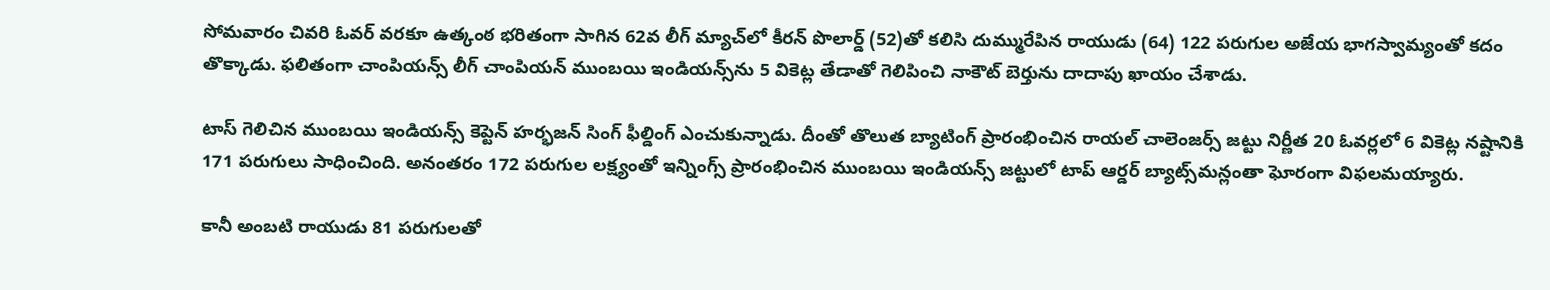సోమవారం చివరి ఓవర్ వరకూ ఉత్కంఠ భరితంగా సాగిన 62వ లీగ్ మ్యాచ్‌లో కీరన్ పొలార్డ్ (52)తో కలిసి దుమ్మురేపిన రాయుడు (64) 122 పరుగుల అజేయ భాగస్వామ్యంతో కదం తొక్కాడు. ఫలితంగా చాంపియన్స్ లీగ్ చాంపియన్ ముంబయి ఇండియన్స్‌ను 5 వికెట్ల తేడాతో గెలిపించి నాకౌట్ బెర్తును దాదాపు ఖాయం చేశాడు.

టాస్ గెలిచిన ముంబయి ఇండియన్స్ కెప్టెన్ హర్భజన్ సింగ్ ఫీల్డింగ్ ఎంచుకున్నాడు. దీంతో తొలుత బ్యాటింగ్ ప్రారంభించిన రాయల్ చాలెంజర్స్ జట్టు నిర్ణీత 20 ఓవర్లలో 6 వికెట్ల నష్టానికి 171 పరుగులు సాధించింది. అనంతరం 172 పరుగుల లక్ష్యంతో ఇన్నింగ్స్ ప్రారంభించిన ముంబయి ఇండియన్స్ జట్టులో టాప్ ఆర్డర్ బ్యాట్స్‌మన్లంతా ఘోరంగా విఫలమయ్యారు.

కానీ అంబటి రాయుడు 81 పరుగులతో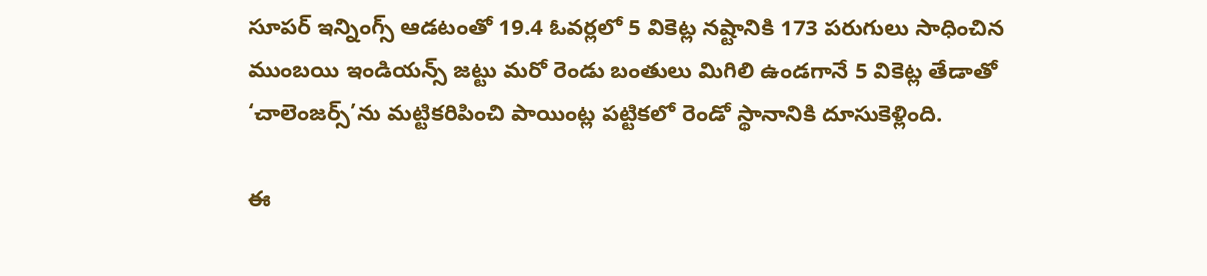సూపర్ ఇన్నింగ్స్ ఆడటంతో 19.4 ఓవర్లలో 5 వికెట్ల నష్టానికి 173 పరుగులు సాధించిన ముంబయి ఇండియన్స్ జట్టు మరో రెండు బంతులు మిగిలి ఉండగానే 5 వికెట్ల తేడాతో ‘చాలెంజర్స్’ను మట్టికరిపించి పాయింట్ల పట్టికలో రెండో స్థానానికి దూసుకెళ్లింది.

ఈ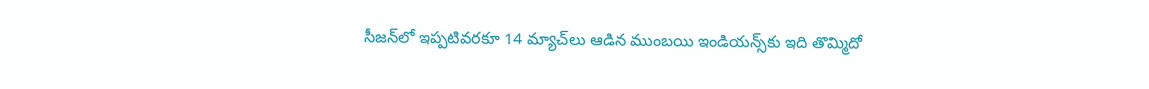సీజన్‌లో ఇప్పటివరకూ 14 మ్యాచ్‌లు ఆడిన ముంబయి ఇండియన్స్‌కు ఇది తొమ్మిదో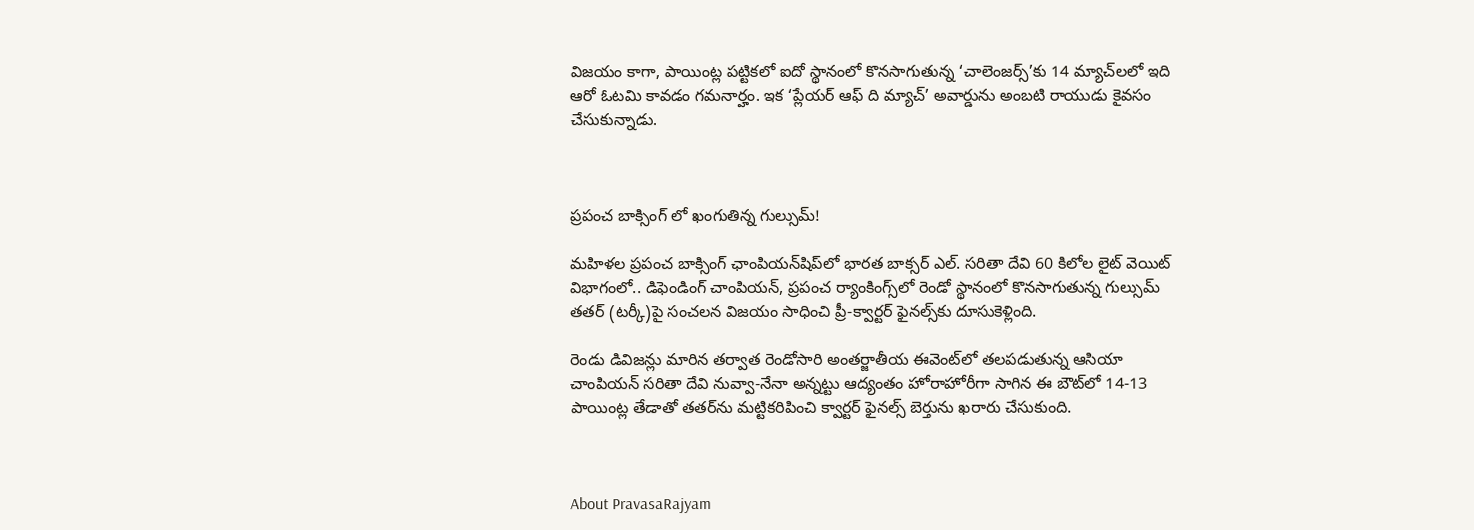విజయం కాగా, పాయింట్ల పట్టికలో ఐదో స్థానంలో కొనసాగుతున్న ‘చాలెంజర్స్’కు 14 మ్యాచ్‌లలో ఇది ఆరో ఓటమి కావడం గమనార్హం. ఇక ‘ప్లేయర్ ఆఫ్ ది మ్యాచ్’ అవార్డును అంబటి రాయుడు కైవసం చేసుకున్నాడు.



ప్రపంచ బాక్సింగ్ లో ఖంగుతిన్న గుల్సుమ్!

మహిళల ప్రపంచ బాక్సింగ్ ఛాంపియన్‌షిప్‌లో భారత బాక్సర్ ఎల్. సరితా దేవి 60 కిలోల లైట్ వెయిట్‌ విభాగంలో.. డిఫెండింగ్ చాంపియన్, ప్రపంచ ర్యాంకింగ్స్‌లో రెండో స్థానంలో కొనసాగుతున్న గుల్సుమ్ తతర్ (టర్కీ)పై సంచలన విజయం సాధించి ప్రీ-క్వార్టర్ ఫైనల్స్‌కు దూసుకెళ్లింది.

రెండు డివిజన్లు మారిన తర్వాత రెండోసారి అంతర్జాతీయ ఈవెంట్‌లో తలపడుతున్న ఆసియా చాంపియన్ సరితా దేవి నువ్వా-నేనా అన్నట్టు ఆద్యంతం హోరాహోరీగా సాగిన ఈ బౌట్‌లో 14-13 పాయింట్ల తేడాతో తతర్‌ను మట్టికరిపించి క్వార్టర్ ఫైనల్స్ బెర్తును ఖరారు చేసుకుంది.



About PravasaRajyam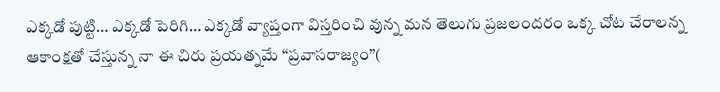ఎక్కడో పుట్టి… ఎక్కడో పెరిగి… ఎక్కడో వ్యాప్తంగా విస్తరించి వున్న మన తెలుగు ప్రజలందరం ఒక్క చోట చేరాలన్న ఆకాంక్షతో చేస్తున్న నా ఈ చిరు ప్రయత్నమే “ప్రవాసరాజ్యం”(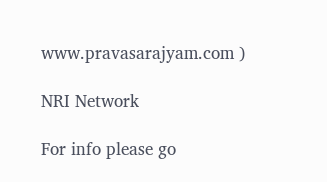www.pravasarajyam.com )

NRI Network

For info please go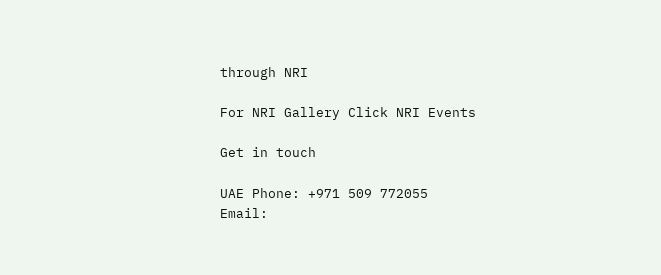through NRI

For NRI Gallery Click NRI Events

Get in touch

UAE Phone: +971 509 772055
Email: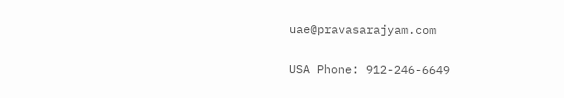uae@pravasarajyam.com

USA Phone: 912-246-6649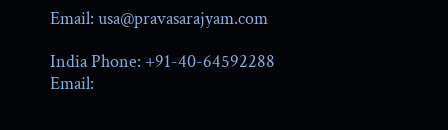Email: usa@pravasarajyam.com

India Phone: +91-40-64592288
Email: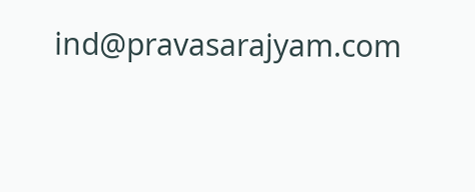ind@pravasarajyam.com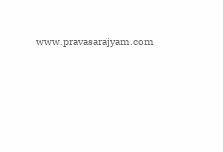www.pravasarajyam.com